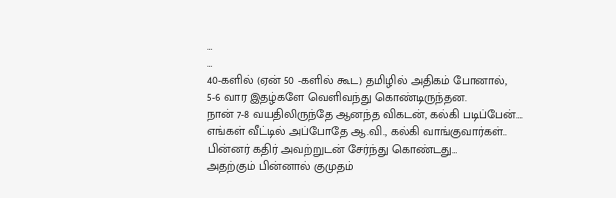…
…
40-களில் (ஏன் 50 -களில் கூட) தமிழில் அதிகம் போனால்,
5-6 வார இதழ்களே வெளிவந்து கொண்டிருந்தன.
நான் 7-8 வயதிலிருந்தே ஆனந்த விகடன், கல்கி படிப்பேன்….
எங்கள் வீட்டில் அப்போதே ஆ.வி., கல்கி வாங்குவார்கள்..
பின்னர் கதிர் அவற்றுடன் சேர்ந்து கொண்டது…
அதற்கும் பின்னால் குமுதம்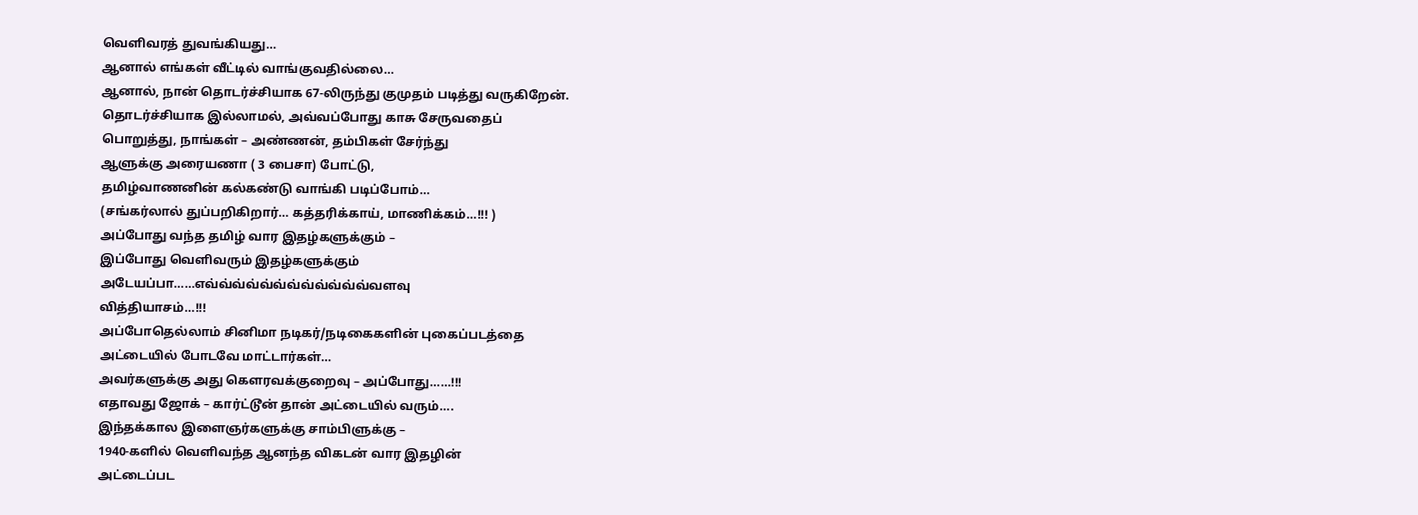வெளிவரத் துவங்கியது…
ஆனால் எங்கள் வீட்டில் வாங்குவதில்லை…
ஆனால், நான் தொடர்ச்சியாக 67-லிருந்து குமுதம் படித்து வருகிறேன்.
தொடர்ச்சியாக இல்லாமல், அவ்வப்போது காசு சேருவதைப்
பொறுத்து, நாங்கள் – அண்ணன், தம்பிகள் சேர்ந்து
ஆளுக்கு அரையணா ( 3 பைசா) போட்டு,
தமிழ்வாணனின் கல்கண்டு வாங்கி படிப்போம்…
(சங்கர்லால் துப்பறிகிறார்… கத்தரிக்காய், மாணிக்கம்…!!! )
அப்போது வந்த தமிழ் வார இதழ்களுக்கும் –
இப்போது வெளிவரும் இதழ்களுக்கும்
அடேயப்பா……எவ்வ்வ்வ்வ்வ்வ்வ்வ்வ்வ்வ்வளவு
வித்தியாசம்…!!!
அப்போதெல்லாம் சினிமா நடிகர்/நடிகைகளின் புகைப்படத்தை
அட்டையில் போடவே மாட்டார்கள்…
அவர்களுக்கு அது கௌரவக்குறைவு – அப்போது……!!!
எதாவது ஜோக் – கார்ட்டூன் தான் அட்டையில் வரும்….
இந்தக்கால இளைஞர்களுக்கு சாம்பிளுக்கு –
1940-களில் வெளிவந்த ஆனந்த விகடன் வார இதழின்
அட்டைப்பட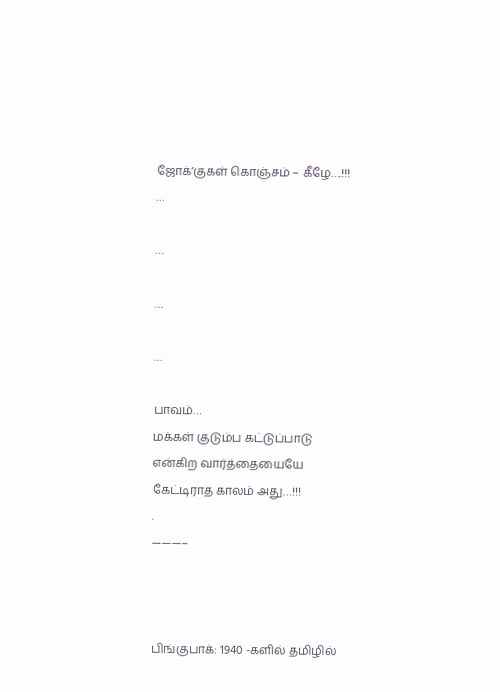ஜோக்’குகள் கொஞ்சம் – கீழே….!!!
…

…

…

…

பாவம்…
மக்கள் குடும்ப கட்டுப்பாடு என்கிற வார்த்தையையே
கேட்டிராத காலம் அது…!!!
.
———–



பிங்குபாக்: 1940 -களில் தமிழில்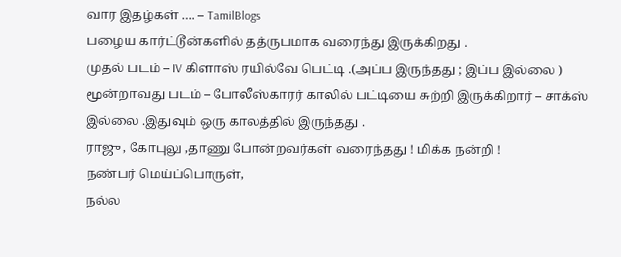வார இதழ்கள் …. – TamilBlogs
பழைய கார்ட்டூன்களில் தத்ருபமாக வரைந்து இருக்கிறது .
முதல் படம் – IV கிளாஸ் ரயில்வே பெட்டி .(அப்ப இருந்தது ; இப்ப இல்லை )
மூன்றாவது படம் – போலீஸ்காரர் காலில் பட்டியை சுற்றி இருக்கிறார் – சாக்ஸ் இல்லை .இதுவும் ஒரு காலத்தில் இருந்தது .
ராஜு , கோபுலு ,தாணு போன்றவர்கள் வரைந்தது ! மிக்க நன்றி !
நண்பர் மெய்ப்பொருள்,
நல்ல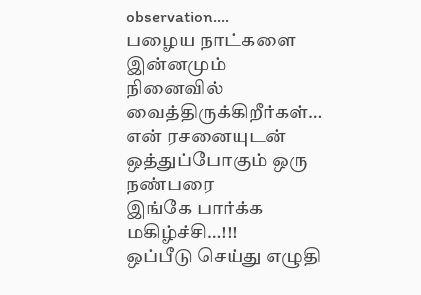observation….
பழைய நாட்களை இன்னமும்
நினைவில் வைத்திருக்கிறீர்கள்…
என் ரசனையுடன் ஒத்துப்போகும் ஒரு நண்பரை
இங்கே பார்க்க மகிழ்ச்சி…!!!
ஒப்பீடு செய்து எழுதி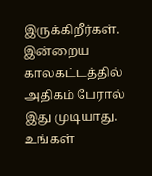இருக்கிறீர்கள்.
இன்றைய காலகட்டத்தில் அதிகம் பேரால் இது முடியாது.
உங்கள்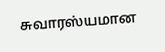சுவாரஸ்யமான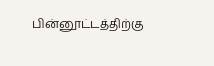பின்னூட்டத்திற்கு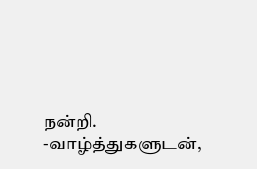நன்றி.
-வாழ்த்துகளுடன்,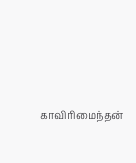காவிரிமைந்தன்